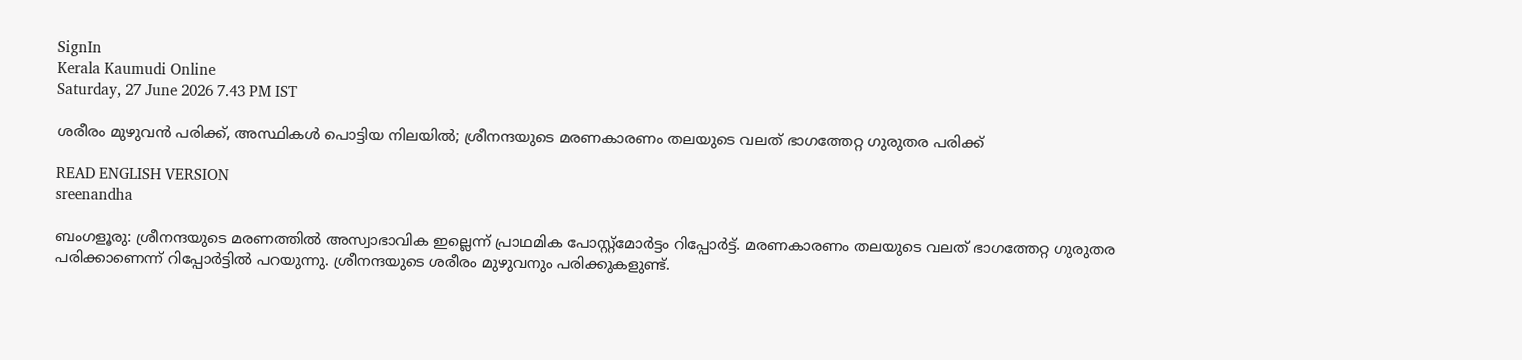SignIn
Kerala Kaumudi Online
Saturday, 27 June 2026 7.43 PM IST

ശരീരം മുഴുവൻ പരിക്ക്, അസ്ഥികൾ പൊട്ടിയ നിലയിൽ; ശ്രീനന്ദയുടെ മരണകാരണം തലയുടെ വലത് ഭാഗത്തേറ്റ ഗുരുതര പരിക്ക്

READ ENGLISH VERSION
sreenandha

ബംഗളൂരു: ശ്രീനന്ദയുടെ മരണത്തിൽ അസ്വാഭാവിക ഇല്ലെന്ന് പ്രാഥമിക പോസ്റ്റ്മോർട്ടം റിപ്പോർട്ട്. മരണകാരണം തലയുടെ വലത് ഭാഗത്തേറ്റ ഗുരുതര പരിക്കാണെന്ന് റിപ്പോർട്ടിൽ പറയുന്നു. ശ്രീനന്ദയുടെ ശരീരം മുഴുവനും പരിക്കുകളുണ്ട്.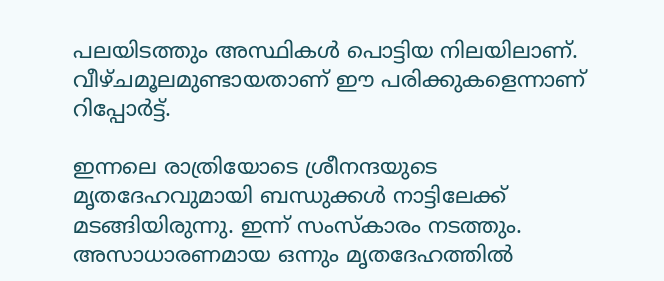പലയിടത്തും അസ്ഥികൾ പൊട്ടിയ നിലയിലാണ്. വീഴ്‌ചമൂലമുണ്ടായതാണ് ഈ പരിക്കുകളെന്നാണ് റിപ്പോർട്ട്.

ഇന്നലെ രാത്രിയോടെ ശ്രീനന്ദയുടെ മൃതദേഹവുമായി ബന്ധുക്കൾ നാട്ടിലേക്ക് മടങ്ങിയിരുന്നു. ഇന്ന് സംസ്‌കാരം നടത്തും. അസാധാരണമായ ഒന്നും മൃതദേഹത്തിൽ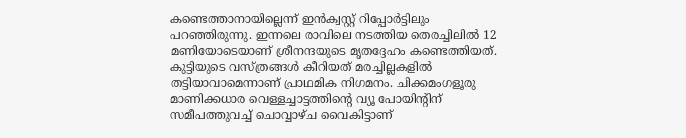കണ്ടെത്താനായില്ലെന്ന് ഇൻക്വസ്റ്റ് റിപ്പോർട്ടിലും പറഞ്ഞിരുന്നു. ഇന്നലെ രാവിലെ നടത്തിയ തെരച്ചിലിൽ 12 മണിയോടെയാണ് ശ്രീനന്ദയുടെ മൃതദ്ദേഹം കണ്ടെത്തിയത്. കുട്ടിയുടെ വസ്ത്രങ്ങൾ കീറിയത് മരച്ചില്ലകളിൽ തട്ടിയാവാമെന്നാണ് പ്രാഥമിക നിഗമനം. ചിക്കമംഗളൂരു മാണിക്കധാര വെള്ളച്ചാട്ടത്തിന്റെ വ്യൂ പോയിന്റിന് സമീപത്തുവച്ച് ചൊവ്വാഴ്ച വൈകിട്ടാണ്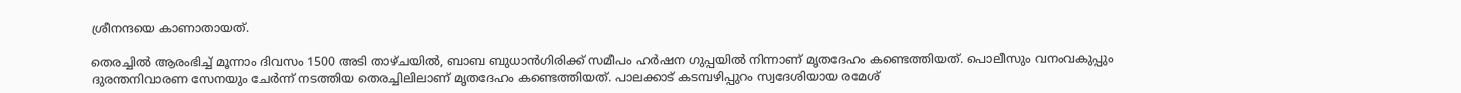ശ്രീനന്ദയെ കാണാതായത്.

തെരച്ചില്‍ ആരംഭിച്ച് മൂന്നാം ദിവസം 1500 അടി താഴ്‌ചയിൽ, ബാബ ബുധാന്‍ഗിരിക്ക് സമീപം ഹര്‍ഷന ഗുപ്പയിൽ നിന്നാണ് മൃതദേഹം കണ്ടെത്തിയത്. പൊലീസും വനംവകുപ്പും ദുരന്തനിവാരണ സേനയും ചേര്‍ന്ന് നടത്തിയ തെരച്ചിലിലാണ് മൃതദേഹം കണ്ടെത്തിയത്. പാലക്കാട് കടമ്പഴിപ്പുറം സ്വദേശിയായ രമേശ്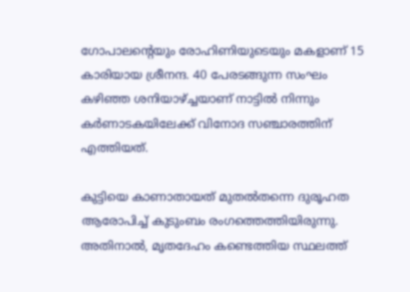ഗോപാലന്റെയും രോഹിണിയുടെയും മകളാണ് 15 കാരിയായ ശ്രീനന്ദ. 40 പേരടങ്ങുന്ന സംഘം കഴിഞ്ഞ ശനിയാഴ്ച്ചയാണ് നാട്ടിൽ നിന്നും കർണാടകയിലേക്ക് വിനോദ സഞ്ചാരത്തിന് എത്തിയത്.

കുട്ടിയെ കാണാതായത് മുതൽതന്നെ ദുരൂഹത ആരോപിച്ച് കുടുംബം രംഗത്തെത്തിയിരുന്നു. അതിനാൽ, മൃതദേഹം കണ്ടെത്തിയ സ്ഥലത്ത്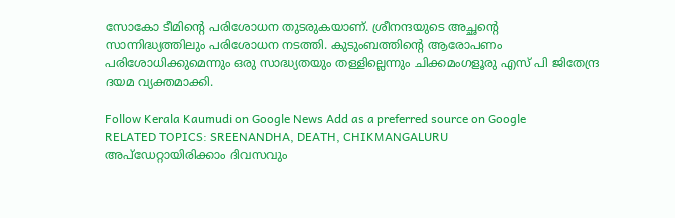സോകോ ടീമിന്റെ പരിശോധന തുടരുകയാണ്. ശ്രീനന്ദയുടെ അച്ഛന്റെ സാന്നിദ്ധ്യത്തിലും പരിശോധന നടത്തി. കുടുംബത്തിന്റെ ആരോപണം പരിശോധിക്കുമെന്നും ഒരു സാദ്ധ്യതയും തള്ളില്ലെന്നും ചിക്കമംഗളൂരു എസ് പി ജിതേന്ദ്ര ദയമ വ്യക്തമാക്കി.

Follow Kerala Kaumudi on Google News Add as a preferred source on Google
RELATED TOPICS: SREENANDHA, DEATH, CHIKMANGALURU
അപ്ഡേറ്റായിരിക്കാം ദിവസവും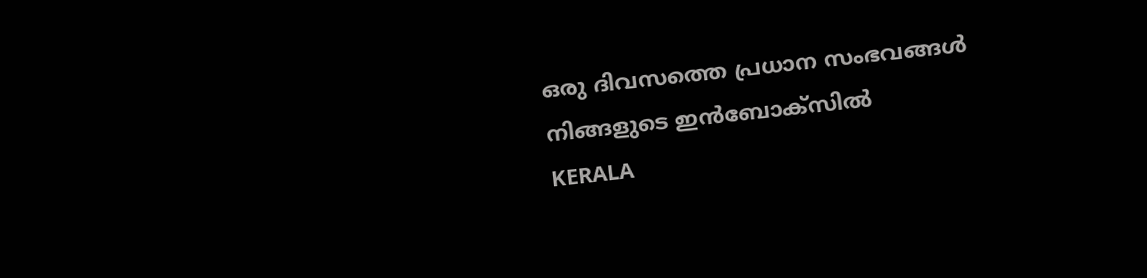ഒരു ദിവസത്തെ പ്രധാന സംഭവങ്ങൾ നിങ്ങളുടെ ഇൻബോക്സിൽ
KERALA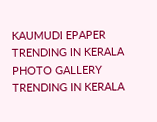KAUMUDI EPAPER
TRENDING IN KERALA
PHOTO GALLERY
TRENDING IN KERALA